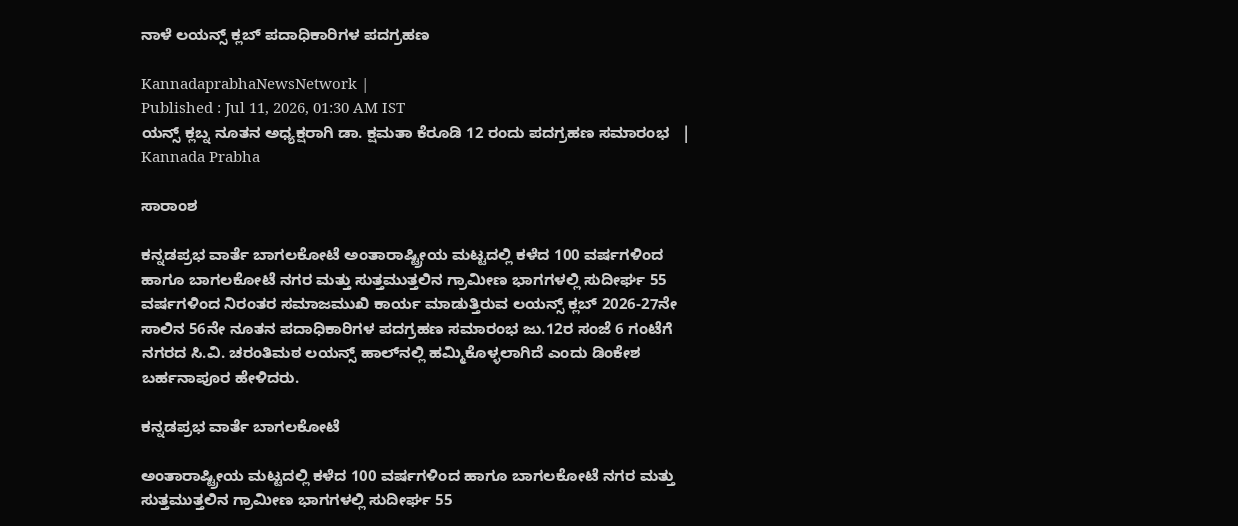ನಾಳೆ ಲಯನ್ಸ್‌ ಕ್ಲಬ್‌ ಪದಾಧಿಕಾರಿಗಳ ಪದಗ್ರಹಣ

KannadaprabhaNewsNetwork |
Published : Jul 11, 2026, 01:30 AM IST
ಯನ್ಸ್ ಕ್ಲಬ್ನ ನೂತನ ಅಧ್ಯಕ್ಷರಾಗಿ ಡಾ. ಕ್ಷಮತಾ ಕೆರೂಡಿ 12 ರಂದು ಪದಗ್ರಹಣ ಸಮಾರಂಭ   | Kannada Prabha

ಸಾರಾಂಶ

ಕನ್ನಡಪ್ರಭ ವಾರ್ತೆ ಬಾಗಲಕೋಟೆ ಅಂತಾರಾಷ್ಟ್ರೀಯ ಮಟ್ಟದಲ್ಲಿ ಕಳೆದ 100 ವರ್ಷಗಳಿಂದ ಹಾಗೂ ಬಾಗಲಕೋಟೆ ನಗರ ಮತ್ತು ಸುತ್ತಮುತ್ತಲಿನ ಗ್ರಾಮೀಣ ಭಾಗಗಳಲ್ಲಿ ಸುದೀರ್ಘ 55 ವರ್ಷಗಳಿಂದ ನಿರಂತರ ಸಮಾಜಮುಖಿ ಕಾರ್ಯ ಮಾಡುತ್ತಿರುವ ಲಯನ್ಸ್ ಕ್ಲಬ್‌ 2026-27ನೇ ಸಾಲಿನ 56ನೇ ನೂತನ ಪದಾಧಿಕಾರಿಗಳ ಪದಗ್ರಹಣ ಸಮಾರಂಭ ಜು.12ರ ಸಂಜೆ 6 ಗಂಟೆಗೆ ನಗರದ ಸಿ.ವಿ. ಚರಂತಿಮಠ ಲಯನ್ಸ್ ಹಾಲ್‌ನಲ್ಲಿ ಹಮ್ಮಿಕೊಳ್ಳಲಾಗಿದೆ ಎಂದು ಡಿಂಕೇಶ ಬರ್ಹನಾಪೂರ ಹೇಳಿದರು.

ಕನ್ನಡಪ್ರಭ ವಾರ್ತೆ ಬಾಗಲಕೋಟೆ

ಅಂತಾರಾಷ್ಟ್ರೀಯ ಮಟ್ಟದಲ್ಲಿ ಕಳೆದ 100 ವರ್ಷಗಳಿಂದ ಹಾಗೂ ಬಾಗಲಕೋಟೆ ನಗರ ಮತ್ತು ಸುತ್ತಮುತ್ತಲಿನ ಗ್ರಾಮೀಣ ಭಾಗಗಳಲ್ಲಿ ಸುದೀರ್ಘ 55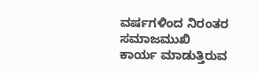ವರ್ಷಗಳಿಂದ ನಿರಂತರ ಸಮಾಜಮುಖಿ ಕಾರ್ಯ ಮಾಡುತ್ತಿರುವ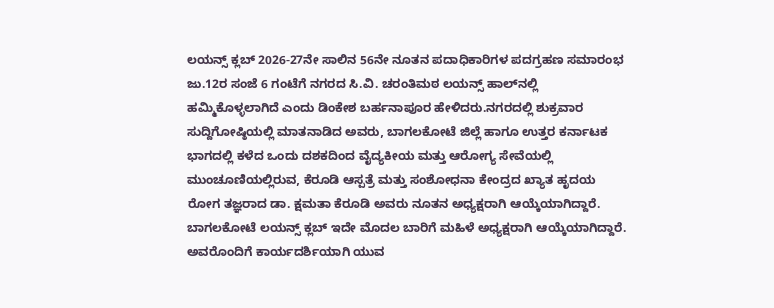ಲಯನ್ಸ್ ಕ್ಲಬ್‌ 2026-27ನೇ ಸಾಲಿನ 56ನೇ ನೂತನ ಪದಾಧಿಕಾರಿಗಳ ಪದಗ್ರಹಣ ಸಮಾರಂಭ ಜು.12ರ ಸಂಜೆ 6 ಗಂಟೆಗೆ ನಗರದ ಸಿ.ವಿ. ಚರಂತಿಮಠ ಲಯನ್ಸ್ ಹಾಲ್‌ನಲ್ಲಿ ಹಮ್ಮಿಕೊಳ್ಳಲಾಗಿದೆ ಎಂದು ಡಿಂಕೇಶ ಬರ್ಹನಾಪೂರ ಹೇಳಿದರು.ನಗರದಲ್ಲಿ ಶುಕ್ರವಾರ ಸುದ್ದಿಗೋಷ್ಠಿಯಲ್ಲಿ ಮಾತನಾಡಿದ ಅವರು, ಬಾಗಲಕೋಟೆ ಜಿಲ್ಲೆ ಹಾಗೂ ಉತ್ತರ ಕರ್ನಾಟಕ ಭಾಗದಲ್ಲಿ ಕಳೆದ ಒಂದು ದಶಕದಿಂದ ವೈದ್ಯಕೀಯ ಮತ್ತು ಆರೋಗ್ಯ ಸೇವೆಯಲ್ಲಿ ಮುಂಚೂಣಿಯಲ್ಲಿರುವ, ಕೆರೂಡಿ ಆಸ್ಪತ್ರೆ ಮತ್ತು ಸಂಶೋಧನಾ ಕೇಂದ್ರದ ಖ್ಯಾತ ಹೃದಯ ರೋಗ ತಜ್ಞರಾದ ಡಾ. ಕ್ಷಮತಾ ಕೆರೂಡಿ ಅವರು ನೂತನ ಅಧ್ಯಕ್ಷರಾಗಿ ಆಯ್ಕೆಯಾಗಿದ್ದಾರೆ. ಬಾಗಲಕೋಟೆ ಲಯನ್ಸ್ ಕ್ಲಬ್‌ ಇದೇ ಮೊದಲ ಬಾರಿಗೆ ಮಹಿಳೆ ಅಧ್ಯಕ್ಷರಾಗಿ ಆಯ್ಕೆಯಾಗಿದ್ದಾರೆ. ಅವರೊಂದಿಗೆ ಕಾರ್ಯದರ್ಶಿಯಾಗಿ ಯುವ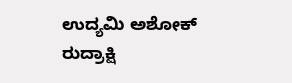ಉದ್ಯಮಿ ಅಶೋಕ್ ರುದ್ರಾಕ್ಷಿ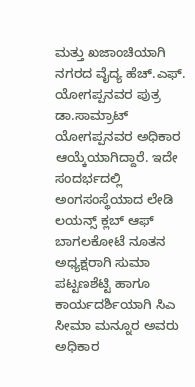ಮತ್ತು ಖಜಾಂಚಿಯಾಗಿ ನಗರದ ವೈದ್ಯ ಹೆಚ್.ಎಫ್. ಯೋಗಪ್ಪನವರ ಪುತ್ರ ಡಾ.ಸಾಮ್ರಾಟ್ ಯೋಗಪ್ಪನವರ ಅಧಿಕಾರ ಆಯ್ಕೆಯಾಗಿದ್ದಾರೆ. ಇದೇ ಸಂದರ್ಭದಲ್ಲಿ ಅಂಗಸಂಸ್ಥೆಯಾದ ಲೇಡಿ ಲಯನ್ಸ್ ಕ್ಲಬ್ ಆಫ್ ಬಾಗಲಕೋಟೆ ನೂತನ ಅಧ್ಯಕ್ಷರಾಗಿ ಸುಮಾ ಪಟ್ಟಣಶೆಟ್ಟಿ ಹಾಗೂ ಕಾರ್ಯದರ್ಶಿಯಾಗಿ ಸಿಎ ಸೀಮಾ ಮನ್ನೂರ ಅವರು ಅಧಿಕಾರ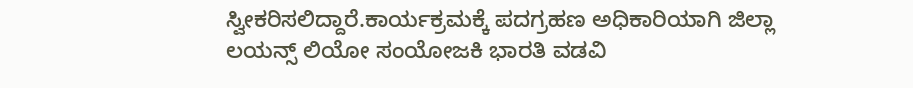ಸ್ವೀಕರಿಸಲಿದ್ದಾರೆ.ಕಾರ್ಯಕ್ರಮಕ್ಕೆ ಪದಗ್ರಹಣ ಅಧಿಕಾರಿಯಾಗಿ ಜಿಲ್ಲಾ ಲಯನ್ಸ್ ಲಿಯೋ ಸಂಯೋಜಕಿ ಭಾರತಿ ವಡವಿ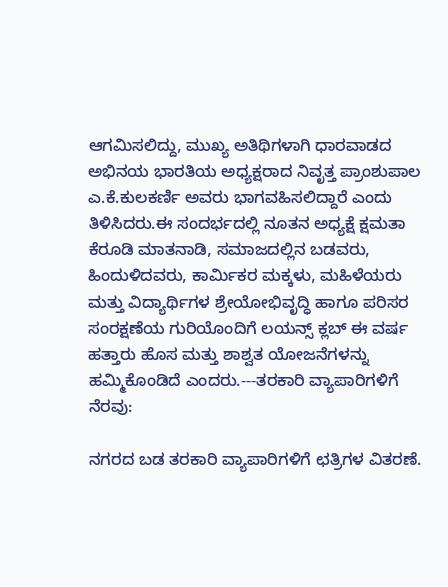ಆಗಮಿಸಲಿದ್ದು, ಮುಖ್ಯ ಅತಿಥಿಗಳಾಗಿ ಧಾರವಾಡದ ಅಭಿನಯ ಭಾರತಿಯ ಅಧ್ಯಕ್ಷರಾದ ನಿವೃತ್ತ ಪ್ರಾಂಶುಪಾಲ ಎ.ಕೆ.ಕುಲಕರ್ಣಿ ಅವರು ಭಾಗವಹಿಸಲಿದ್ದಾರೆ ಎಂದು ತಿಳಿಸಿದರು.ಈ ಸಂದರ್ಭದಲ್ಲಿ ನೂತನ ಅಧ್ಯಕ್ಷೆ ಕ್ಷಮತಾ ಕೆರೂಡಿ ಮಾತನಾಡಿ, ಸಮಾಜದಲ್ಲಿನ ಬಡವರು, ಹಿಂದುಳಿದವರು, ಕಾರ್ಮಿಕರ ಮಕ್ಕಳು, ಮಹಿಳೆಯರು ಮತ್ತು ವಿದ್ಯಾರ್ಥಿಗಳ ಶ್ರೇಯೋಭಿವೃದ್ಧಿ ಹಾಗೂ ಪರಿಸರ ಸಂರಕ್ಷಣೆಯ ಗುರಿಯೊಂದಿಗೆ ಲಯನ್ಸ್ ಕ್ಲಬ್ ಈ ವರ್ಷ ಹತ್ತಾರು ಹೊಸ ಮತ್ತು ಶಾಶ್ವತ ಯೋಜನೆಗಳನ್ನು ಹಮ್ಮಿಕೊಂಡಿದೆ ಎಂದರು.---ತರಕಾರಿ ವ್ಯಾಪಾರಿಗಳಿಗೆ ನೆರವು:

ನಗರದ ಬಡ ತರಕಾರಿ ವ್ಯಾಪಾರಿಗಳಿಗೆ ಛತ್ರಿಗಳ ವಿತರಣೆ.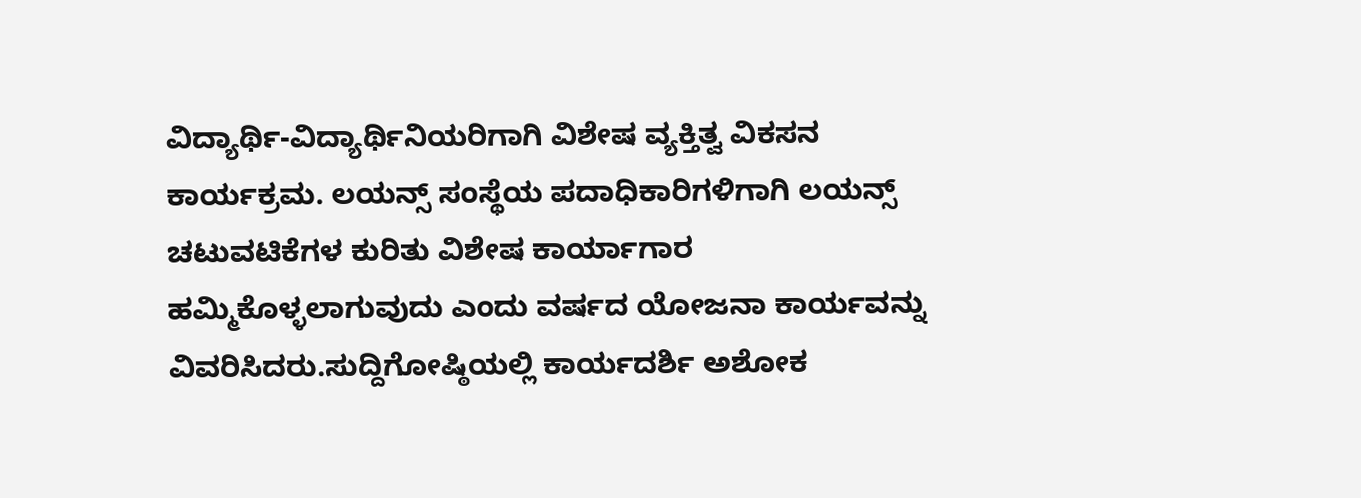ವಿದ್ಯಾರ್ಥಿ-ವಿದ್ಯಾರ್ಥಿನಿಯರಿಗಾಗಿ ವಿಶೇಷ ವ್ಯಕ್ತಿತ್ವ ವಿಕಸನ ಕಾರ್ಯಕ್ರಮ. ಲಯನ್ಸ್ ಸಂಸ್ಥೆಯ ಪದಾಧಿಕಾರಿಗಳಿಗಾಗಿ ಲಯನ್ಸ್ ಚಟುವಟಿಕೆಗಳ ಕುರಿತು ವಿಶೇಷ ಕಾರ್ಯಾಗಾರ ಹಮ್ಮಿಕೊಳ್ಳಲಾಗುವುದು ಎಂದು ವರ್ಷದ ಯೋಜನಾ ಕಾರ್ಯವನ್ನು ವಿವರಿಸಿದರು.ಸುದ್ದಿಗೋಷ್ಠಿಯಲ್ಲಿ ಕಾರ್ಯದರ್ಶಿ ಅಶೋಕ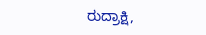ರುದ್ರಾಕ್ಷಿ,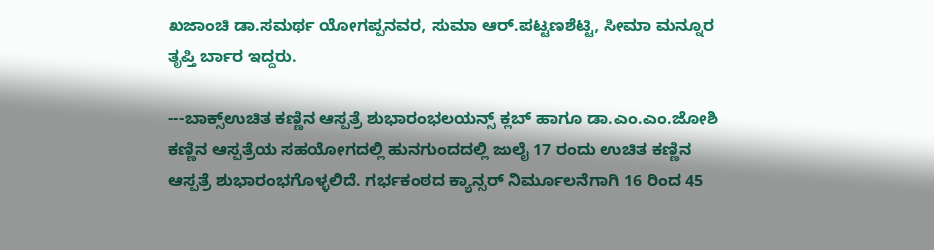ಖಜಾಂಚಿ ಡಾ.ಸಮರ್ಥ ಯೋಗಪ್ಪನವರ, ಸುಮಾ ಆರ್.ಪಟ್ಟಣಶೆಟ್ಟಿ, ಸೀಮಾ ಮನ್ನೂರ ತೃಪ್ತಿ ರ್ಬಾರ ಇದ್ದರು.

---ಬಾಕ್ಸ್ಉಚಿತ ಕಣ್ಣಿನ ಆಸ್ಪತ್ರೆ ಶುಭಾರಂಭಲಯನ್ಸ್ ಕ್ಲಬ್ ಹಾಗೂ ಡಾ.ಎಂ.ಎಂ.ಜೋಶಿ ಕಣ್ಣಿನ ಆಸ್ಪತ್ರೆಯ ಸಹಯೋಗದಲ್ಲಿ ಹುನಗುಂದದಲ್ಲಿ ಜುಲೈ 17 ರಂದು ಉಚಿತ ಕಣ್ಣಿನ ಆಸ್ಪತ್ರೆ ಶುಭಾರಂಭಗೊಳ್ಳಲಿದೆ. ಗರ್ಭಕಂಠದ ಕ್ಯಾನ್ಸರ್ ನಿರ್ಮೂಲನೆಗಾಗಿ 16 ರಿಂದ 45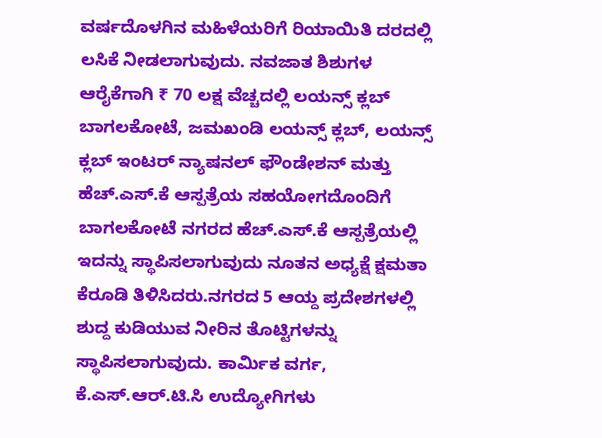ವರ್ಷದೊಳಗಿನ ಮಹಿಳೆಯರಿಗೆ ರಿಯಾಯಿತಿ ದರದಲ್ಲಿ ಲಸಿಕೆ ನೀಡಲಾಗುವುದು. ನವಜಾತ ಶಿಶುಗಳ ಆರೈಕೆಗಾಗಿ ₹ 70 ಲಕ್ಷ ವೆಚ್ಚದಲ್ಲಿ ಲಯನ್ಸ್ ಕ್ಲಬ್ ಬಾಗಲಕೋಟೆ, ಜಮಖಂಡಿ ಲಯನ್ಸ್ ಕ್ಲಬ್, ಲಯನ್ಸ್ ಕ್ಲಬ್ ಇಂಟರ್ ನ್ಯಾಷನಲ್ ಫೌಂಡೇಶನ್ ಮತ್ತು ಹೆಚ್.ಎಸ್.ಕೆ ಆಸ್ಪತ್ರೆಯ ಸಹಯೋಗದೊಂದಿಗೆ ಬಾಗಲಕೋಟೆ ನಗರದ ಹೆಚ್.ಎಸ್.ಕೆ ಆಸ್ಪತ್ರೆಯಲ್ಲಿ ಇದನ್ನು ಸ್ಥಾಪಿಸಲಾಗುವುದು ನೂತನ ಅಧ್ಯಕ್ಷೆ ಕ್ಷಮತಾ ಕೆರೂಡಿ ತಿಳಿಸಿದರು.ನಗರದ 5 ಆಯ್ದ ಪ್ರದೇಶಗಳಲ್ಲಿ ಶುದ್ದ ಕುಡಿಯುವ ನೀರಿನ ತೊಟ್ಟಿಗಳನ್ನು ಸ್ಥಾಪಿಸಲಾಗುವುದು. ಕಾರ್ಮಿಕ ವರ್ಗ, ಕೆ.ಎಸ್.ಆರ್.ಟಿ.ಸಿ ಉದ್ಯೋಗಿಗಳು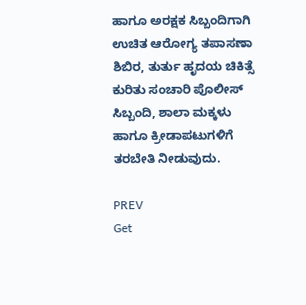ಹಾಗೂ ಅರಕ್ಷಕ ಸಿಬ್ಬಂದಿಗಾಗಿ ಉಚಿತ ಆರೋಗ್ಯ ತಪಾಸಣಾ ಶಿಬಿರ, ತುರ್ತು ಹೃದಯ ಚಿಕಿತ್ಸೆ ಕುರಿತು ಸಂಚಾರಿ ಪೊಲೀಸ್ ಸಿಬ್ಬಂದಿ, ಶಾಲಾ ಮಕ್ಕಳು ಹಾಗೂ ಕ್ರೀಡಾಪಟುಗಳಿಗೆ ತರಬೇತಿ ನೀಡುವುದು.

PREV
Get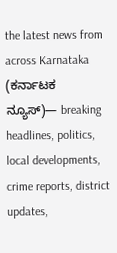the latest news from across Karnataka (ಕರ್ನಾಟಕ ನ್ಯೂಸ್)— breaking headlines, politics, local developments, crime reports, district updates,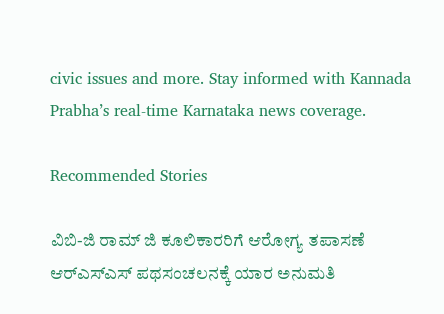civic issues and more. Stay informed with Kannada Prabha’s real‑time Karnataka news coverage.

Recommended Stories

ವಿಬಿ-ಜಿ ರಾಮ್ ಜಿ ಕೂಲಿಕಾರರಿಗೆ ಆರೋಗ್ಯ ತಪಾಸಣೆ
ಆರ್‌ಎಸ್‌ಎಸ್‌ ಪಥಸಂಚಲನಕ್ಕೆ ಯಾರ ಅನುಮತಿ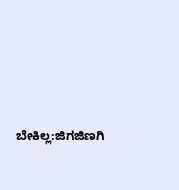ಬೇಕಿಲ್ಲ:ಜಿಗಜಿಣಗಿ